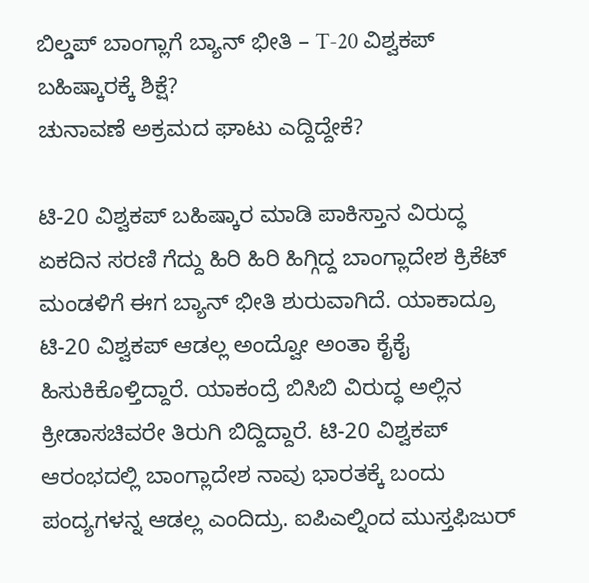ಬಿಲ್ಡಪ್ ಬಾಂಗ್ಲಾಗೆ ಬ್ಯಾನ್ ಭೀತಿ – T-20 ವಿಶ್ವಕಪ್ ಬಹಿಷ್ಕಾರಕ್ಕೆ ಶಿಕ್ಷೆ?
ಚುನಾವಣೆ ಅಕ್ರಮದ ಘಾಟು ಎದ್ದಿದ್ದೇಕೆ?

ಟಿ-20 ವಿಶ್ವಕಪ್ ಬಹಿಷ್ಕಾರ ಮಾಡಿ ಪಾಕಿಸ್ತಾನ ವಿರುದ್ಧ ಏಕದಿನ ಸರಣಿ ಗೆದ್ದು ಹಿರಿ ಹಿರಿ ಹಿಗ್ಗಿದ್ದ ಬಾಂಗ್ಲಾದೇಶ ಕ್ರಿಕೆಟ್ ಮಂಡಳಿಗೆ ಈಗ ಬ್ಯಾನ್ ಭೀತಿ ಶುರುವಾಗಿದೆ. ಯಾಕಾದ್ರೂ ಟಿ-20 ವಿಶ್ವಕಪ್ ಆಡಲ್ಲ ಅಂದ್ವೋ ಅಂತಾ ಕೈಕೈ ಹಿಸುಕಿಕೊಳ್ತಿದ್ದಾರೆ. ಯಾಕಂದ್ರೆ ಬಿಸಿಬಿ ವಿರುದ್ಧ ಅಲ್ಲಿನ ಕ್ರೀಡಾಸಚಿವರೇ ತಿರುಗಿ ಬಿದ್ದಿದ್ದಾರೆ. ಟಿ-20 ವಿಶ್ವಕಪ್ ಆರಂಭದಲ್ಲಿ ಬಾಂಗ್ಲಾದೇಶ ನಾವು ಭಾರತಕ್ಕೆ ಬಂದು ಪಂದ್ಯಗಳನ್ನ ಆಡಲ್ಲ ಎಂದಿದ್ರು. ಐಪಿಎಲ್ನಿಂದ ಮುಸ್ತಫಿಜುರ್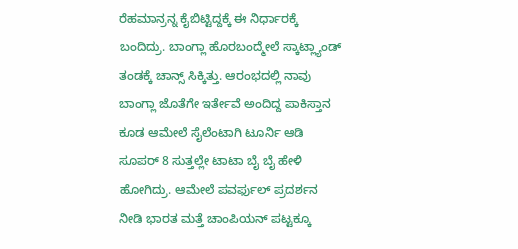ರೆಹಮಾನ್ರನ್ನ ಕೈಬಿಟ್ಟಿದ್ದಕ್ಕೆ ಈ ನಿರ್ಧಾರಕ್ಕೆ ಬಂದಿದ್ರು. ಬಾಂಗ್ಲಾ ಹೊರಬಂದ್ಮೇಲೆ ಸ್ಕಾಟ್ಲ್ಯಾಂಡ್ ತಂಡಕ್ಕೆ ಚಾನ್ಸ್ ಸಿಕ್ಕಿತ್ತು. ಆರಂಭದಲ್ಲಿ ನಾವು ಬಾಂಗ್ಲಾ ಜೊತೆಗೇ ಇರ್ತೇವೆ ಅಂದಿದ್ದ ಪಾಕಿಸ್ತಾನ ಕೂಡ ಆಮೇಲೆ ಸೈಲೆಂಟಾಗಿ ಟೂರ್ನಿ ಆಡಿ ಸೂಪರ್ 8 ಸುತ್ತಲ್ಲೇ ಟಾಟಾ ಬೈ ಬೈ ಹೇಳಿ ಹೋಗಿದ್ರು. ಆಮೇಲೆ ಪವರ್ಫುಲ್ ಪ್ರದರ್ಶನ ನೀಡಿ ಭಾರತ ಮತ್ತೆ ಚಾಂಪಿಯನ್ ಪಟ್ಟಕ್ಕೂ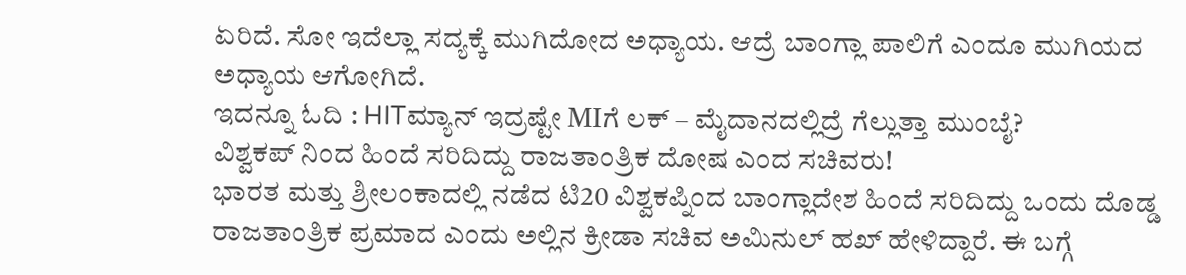ಏರಿದೆ. ಸೋ ಇದೆಲ್ಲಾ ಸದ್ಯಕ್ಕೆ ಮುಗಿದೋದ ಅಧ್ಯಾಯ. ಆದ್ರೆ ಬಾಂಗ್ಲಾ ಪಾಲಿಗೆ ಎಂದೂ ಮುಗಿಯದ ಅಧ್ಯಾಯ ಆಗೋಗಿದೆ.
ಇದನ್ನೂ ಓದಿ : HITಮ್ಯಾನ್ ಇದ್ರಷ್ಟೇ MIಗೆ ಲಕ್ – ಮೈದಾನದಲ್ಲಿದ್ರೆ ಗೆಲ್ಲುತ್ತಾ ಮುಂಬೈ?
ವಿಶ್ವಕಪ್ ನಿಂದ ಹಿಂದೆ ಸರಿದಿದ್ದು ರಾಜತಾಂತ್ರಿಕ ದೋಷ ಎಂದ ಸಚಿವರು!
ಭಾರತ ಮತ್ತು ಶ್ರೀಲಂಕಾದಲ್ಲಿ ನಡೆದ ಟಿ20 ವಿಶ್ವಕಪ್ನಿಂದ ಬಾಂಗ್ಲಾದೇಶ ಹಿಂದೆ ಸರಿದಿದ್ದು ಒಂದು ದೊಡ್ಡ ರಾಜತಾಂತ್ರಿಕ ಪ್ರಮಾದ ಎಂದು ಅಲ್ಲಿನ ಕ್ರೀಡಾ ಸಚಿವ ಅಮಿನುಲ್ ಹಖ್ ಹೇಳಿದ್ದಾರೆ. ಈ ಬಗ್ಗೆ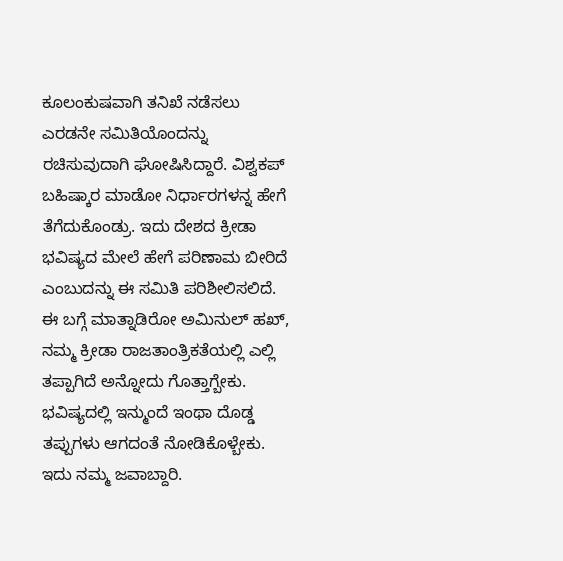ಕೂಲಂಕುಷವಾಗಿ ತನಿಖೆ ನಡೆಸಲು ಎರಡನೇ ಸಮಿತಿಯೊಂದನ್ನು ರಚಿಸುವುದಾಗಿ ಘೋಷಿಸಿದ್ದಾರೆ. ವಿಶ್ವಕಪ್ ಬಹಿಷ್ಕಾರ ಮಾಡೋ ನಿರ್ಧಾರಗಳನ್ನ ಹೇಗೆ ತೆಗೆದುಕೊಂಡ್ರು. ಇದು ದೇಶದ ಕ್ರೀಡಾ ಭವಿಷ್ಯದ ಮೇಲೆ ಹೇಗೆ ಪರಿಣಾಮ ಬೀರಿದೆ ಎಂಬುದನ್ನು ಈ ಸಮಿತಿ ಪರಿಶೀಲಿಸಲಿದೆ. ಈ ಬಗ್ಗೆ ಮಾತ್ನಾಡಿರೋ ಅಮಿನುಲ್ ಹಖ್, ನಮ್ಮ ಕ್ರೀಡಾ ರಾಜತಾಂತ್ರಿಕತೆಯಲ್ಲಿ ಎಲ್ಲಿ ತಪ್ಪಾಗಿದೆ ಅನ್ನೋದು ಗೊತ್ತಾಗ್ಬೇಕು. ಭವಿಷ್ಯದಲ್ಲಿ ಇನ್ಮುಂದೆ ಇಂಥಾ ದೊಡ್ಡ ತಪ್ಪುಗಳು ಆಗದಂತೆ ನೋಡಿಕೊಳ್ಬೇಕು. ಇದು ನಮ್ಮ ಜವಾಬ್ದಾರಿ.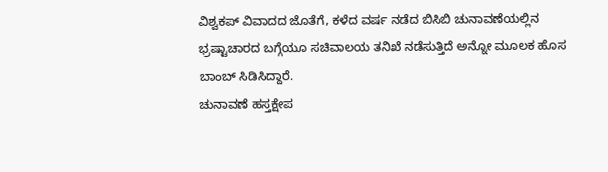ವಿಶ್ವಕಪ್ ವಿವಾದದ ಜೊತೆಗೆ, ಕಳೆದ ವರ್ಷ ನಡೆದ ಬಿಸಿಬಿ ಚುನಾವಣೆಯಲ್ಲಿನ ಭ್ರಷ್ಟಾಚಾರದ ಬಗ್ಗೆಯೂ ಸಚಿವಾಲಯ ತನಿಖೆ ನಡೆಸುತ್ತಿದೆ ಅನ್ನೋ ಮೂಲಕ ಹೊಸ ಬಾಂಬ್ ಸಿಡಿಸಿದ್ದಾರೆ.
ಚುನಾವಣೆ ಹಸ್ತಕ್ಷೇಪ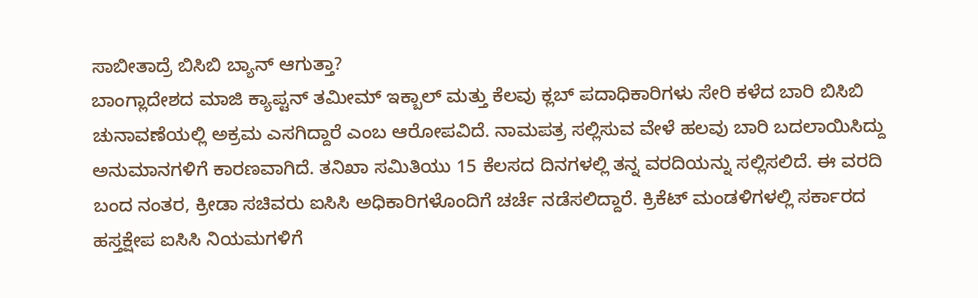ಸಾಬೀತಾದ್ರೆ ಬಿಸಿಬಿ ಬ್ಯಾನ್ ಆಗುತ್ತಾ?
ಬಾಂಗ್ಲಾದೇಶದ ಮಾಜಿ ಕ್ಯಾಪ್ಟನ್ ತಮೀಮ್ ಇಕ್ಬಾಲ್ ಮತ್ತು ಕೆಲವು ಕ್ಲಬ್ ಪದಾಧಿಕಾರಿಗಳು ಸೇರಿ ಕಳೆದ ಬಾರಿ ಬಿಸಿಬಿ ಚುನಾವಣೆಯಲ್ಲಿ ಅಕ್ರಮ ಎಸಗಿದ್ದಾರೆ ಎಂಬ ಆರೋಪವಿದೆ. ನಾಮಪತ್ರ ಸಲ್ಲಿಸುವ ವೇಳೆ ಹಲವು ಬಾರಿ ಬದಲಾಯಿಸಿದ್ದು ಅನುಮಾನಗಳಿಗೆ ಕಾರಣವಾಗಿದೆ. ತನಿಖಾ ಸಮಿತಿಯು 15 ಕೆಲಸದ ದಿನಗಳಲ್ಲಿ ತನ್ನ ವರದಿಯನ್ನು ಸಲ್ಲಿಸಲಿದೆ. ಈ ವರದಿ ಬಂದ ನಂತರ, ಕ್ರೀಡಾ ಸಚಿವರು ಐಸಿಸಿ ಅಧಿಕಾರಿಗಳೊಂದಿಗೆ ಚರ್ಚೆ ನಡೆಸಲಿದ್ದಾರೆ. ಕ್ರಿಕೆಟ್ ಮಂಡಳಿಗಳಲ್ಲಿ ಸರ್ಕಾರದ ಹಸ್ತಕ್ಷೇಪ ಐಸಿಸಿ ನಿಯಮಗಳಿಗೆ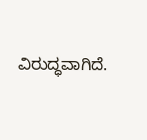ವಿರುದ್ಧವಾಗಿದೆ.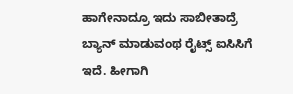ಹಾಗೇನಾದ್ರೂ ಇದು ಸಾಬೀತಾದ್ರೆ ಬ್ಯಾನ್ ಮಾಡುವಂಥ ರೈಟ್ಸ್ ಐಸಿಸಿಗೆ ಇದೆ. ಹೀಗಾಗಿ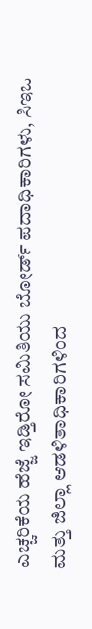ಎಚ್ಚರಿಕೆಯ ಹೆಜ್ಜೆ ಇಡ್ತಿರೋ ಸಮಿತಿಯು ಬೋರ್ಡ್ ಪದಾಧಿಕಾರಿಗಳು, ಸಿಇಒ ಮತ್ತು ಜಿಲ್ಲಾ ಆಡಳಿತಾಧಿಕಾರಿಗಳಿಂದ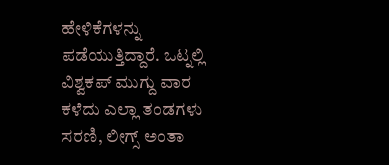ಹೇಳಿಕೆಗಳನ್ನು ಪಡೆಯುತ್ತಿದ್ದಾರೆ. ಒಟ್ನಲ್ಲಿ ವಿಶ್ವಕಪ್ ಮುಗ್ದು ವಾರ ಕಳೆದು ಎಲ್ಲಾ ತಂಡಗಳು ಸರಣಿ, ಲೀಗ್ಸ್ ಅಂತಾ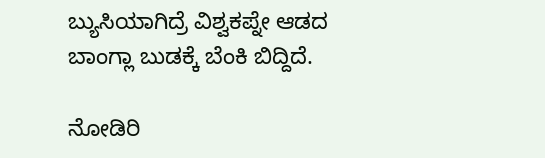ಬ್ಯುಸಿಯಾಗಿದ್ರೆ ವಿಶ್ವಕಪ್ನೇ ಆಡದ ಬಾಂಗ್ಲಾ ಬುಡಕ್ಕೆ ಬೆಂಕಿ ಬಿದ್ದಿದೆ.

ನೋಡಿರಿ